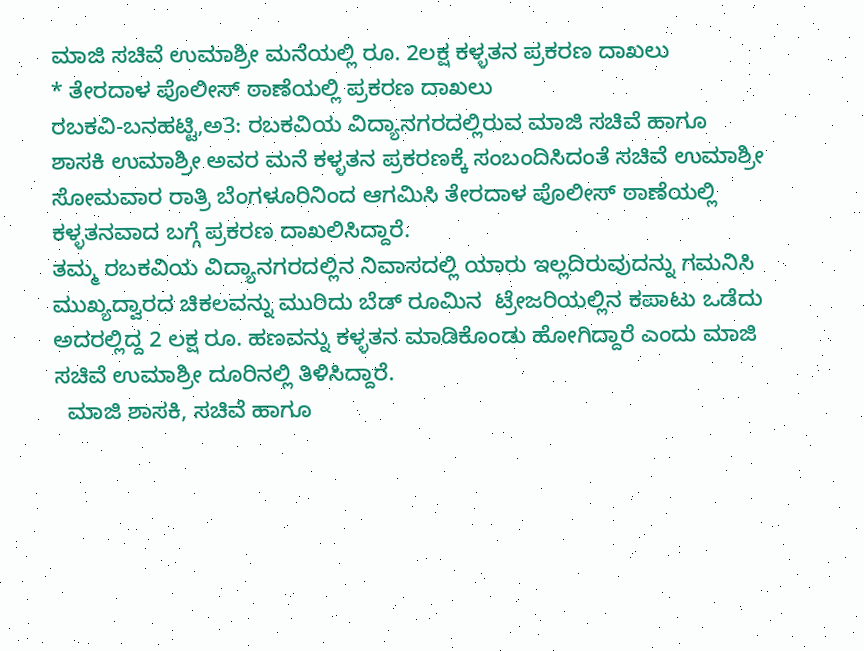ಮಾಜಿ ಸಚಿವೆ ಉಮಾಶ್ರೀ ಮನೆಯಲ್ಲಿ ರೂ. 2ಲಕ್ಷ ಕಳ್ಳತನ ಪ್ರಕರಣ ದಾಖಲು
* ತೇರದಾಳ ಪೊಲೀಸ್ ಠಾಣೆಯಲ್ಲಿ ಪ್ರಕರಣ ದಾಖಲು
ರಬಕವಿ-ಬನಹಟ್ಟಿ,ಅ3: ರಬಕವಿಯ ವಿದ್ಯಾನಗರದಲ್ಲಿರುವ ಮಾಜಿ ಸಚಿವೆ ಹಾಗೂ ಶಾಸಕಿ ಉಮಾಶ್ರೀ ಅವರ ಮನೆ ಕಳ್ಳತನ ಪ್ರಕರಣಕ್ಕೆ ಸಂಬಂದಿಸಿದಂತೆ ಸಚಿವೆ ಉಮಾಶ್ರೀ ಸೋಮವಾರ ರಾತ್ರಿ ಬೆಂಗಳೂರಿನಿಂದ ಆಗಮಿಸಿ ತೇರದಾಳ ಪೊಲೀಸ್ ಠಾಣೆಯಲ್ಲಿ ಕಳ್ಳತನವಾದ ಬಗ್ಗೆ ಪ್ರಕರಣ ದಾಖಲಿಸಿದ್ದಾರೆ.
ತಮ್ಮ ರಬಕವಿಯ ವಿದ್ಯಾನಗರದಲ್ಲಿನ ನಿವಾಸದಲ್ಲಿ ಯಾರು ಇಲ್ಲದಿರುವುದನ್ನು ಗಮನಿಸಿ ಮುಖ್ಯದ್ವಾರದ ಚಿಕಲವನ್ನು ಮುರಿದು ಬೆಡ್ ರೂಮಿನ  ಟ್ರೇಜರಿಯಲ್ಲಿನ ಕಪಾಟು ಒಡೆದು ಅದರಲ್ಲಿದ್ದ 2 ಲಕ್ಷ ರೂ. ಹಣವನ್ನು ಕಳ್ಳತನ ಮಾಡಿಕೊಂಡು ಹೋಗಿದ್ದಾರೆ ಎಂದು ಮಾಜಿ ಸಚಿವೆ ಉಮಾಶ್ರೀ ದೂರಿನಲ್ಲಿ ತಿಳಿಸಿದ್ದಾರೆ.
  ಮಾಜಿ ಶಾಸಕಿ, ಸಚಿವೆ ಹಾಗೂ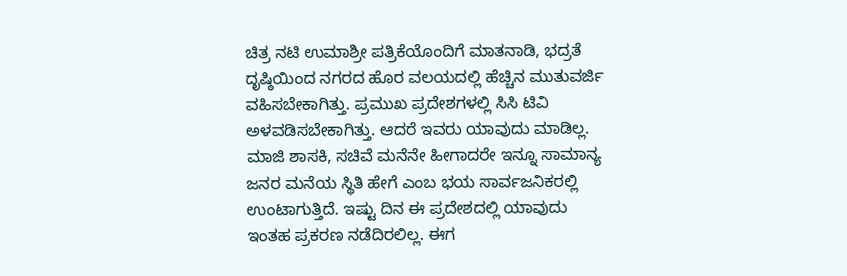ಚಿತ್ರ ನಟಿ ಉಮಾಶ್ರೀ ಪತ್ರಿಕೆಯೊಂದಿಗೆ ಮಾತನಾಡಿ, ಭದ್ರತೆ ದೃಷ್ಠಿಯಿಂದ ನಗರದ ಹೊರ ವಲಯದಲ್ಲಿ ಹೆಚ್ಚಿನ ಮುತುವರ್ಜಿ ವಹಿಸಬೇಕಾಗಿತ್ತು. ಪ್ರಮುಖ ಪ್ರದೇಶಗಳಲ್ಲಿ ಸಿಸಿ ಟಿವಿ ಅಳವಡಿಸಬೇಕಾಗಿತ್ತು. ಆದರೆ ಇವರು ಯಾವುದು ಮಾಡಿಲ್ಲ. ಮಾಜಿ ಶಾಸಕಿ, ಸಚಿವೆ ಮನೆನೇ ಹೀಗಾದರೇ ಇನ್ನೂ ಸಾಮಾನ್ಯ ಜನರ ಮನೆಯ ಸ್ಥಿತಿ ಹೇಗೆ ಎಂಬ ಭಯ ಸಾರ್ವಜನಿಕರಲ್ಲಿ ಉಂಟಾಗುತ್ತಿದೆ. ಇಷ್ಟು ದಿನ ಈ ಪ್ರದೇಶದಲ್ಲಿ ಯಾವುದು ಇಂತಹ ಪ್ರಕರಣ ನಡೆದಿರಲಿಲ್ಲ. ಈಗ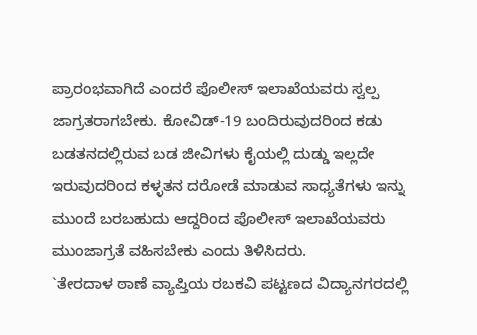ಪ್ರಾರಂಭವಾಗಿದೆ ಎಂದರೆ ಪೊಲೀಸ್ ಇಲಾಖೆಯವರು ಸ್ವಲ್ಪ ಜಾಗ್ರತರಾಗಬೇಕು. ಕೋವಿಡ್-19 ಬಂದಿರುವುದರಿಂದ ಕಡು ಬಡತನದಲ್ಲಿರುವ ಬಡ ಜೀವಿಗಳು ಕೈಯಲ್ಲಿ ದುಡ್ಡು ಇಲ್ಲದೇ ಇರುವುದರಿಂದ ಕಳ್ಳತನ ದರೋಡೆ ಮಾಡುವ ಸಾಧ್ಯತೆಗಳು ಇನ್ನು ಮುಂದೆ ಬರಬಹುದು ಆದ್ದರಿಂದ ಪೊಲೀಸ್ ಇಲಾಖೆಯವರು ಮುಂಜಾಗ್ರತೆ ವಹಿಸಬೇಕು ಎಂದು ತಿಳಿಸಿದರು.
`ತೇರದಾಳ ಠಾಣೆ ವ್ಯಾಪ್ತಿಯ ರಬಕವಿ ಪಟ್ಟಣದ ವಿದ್ಯಾನಗರದಲ್ಲಿ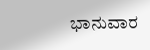ಭಾನುವಾರ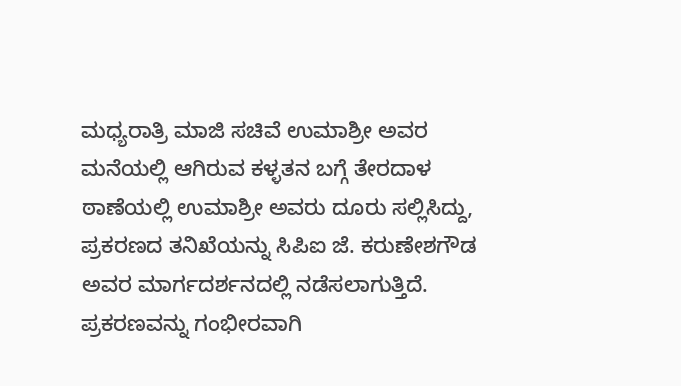ಮಧ್ಯರಾತ್ರಿ ಮಾಜಿ ಸಚಿವೆ ಉಮಾಶ್ರೀ ಅವರ ಮನೆಯಲ್ಲಿ ಆಗಿರುವ ಕಳ್ಳತನ ಬಗ್ಗೆ ತೇರದಾಳ ಠಾಣೆಯಲ್ಲಿ ಉಮಾಶ್ರೀ ಅವರು ದೂರು ಸಲ್ಲಿಸಿದ್ದು, ಪ್ರಕರಣದ ತನಿಖೆಯನ್ನು ಸಿಪಿಐ ಜೆ. ಕರುಣೇಶಗೌಡ ಅವರ ಮಾರ್ಗದರ್ಶನದಲ್ಲಿ ನಡೆಸಲಾಗುತ್ತಿದೆ. ಪ್ರಕರಣವನ್ನು ಗಂಭೀರವಾಗಿ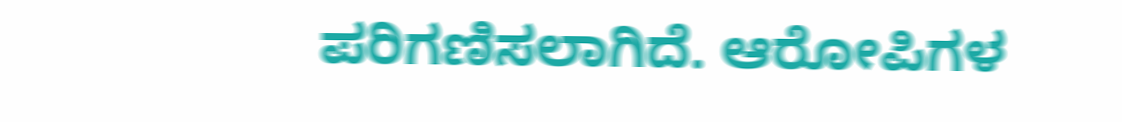ಪರಿಗಣಿಸಲಾಗಿದೆ. ಆರೋಪಿಗಳ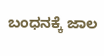ಬಂಧನಕ್ಕೆ ಜಾಲ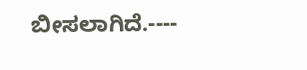ಬೀಸಲಾಗಿದೆ.----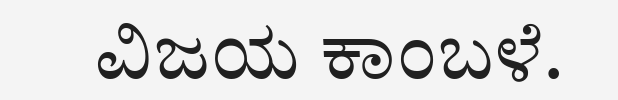ವಿಜಯ ಕಾಂಬಳೆ.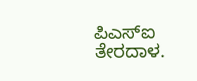ಪಿಎಸ್‍ಐ ತೇರದಾಳ.